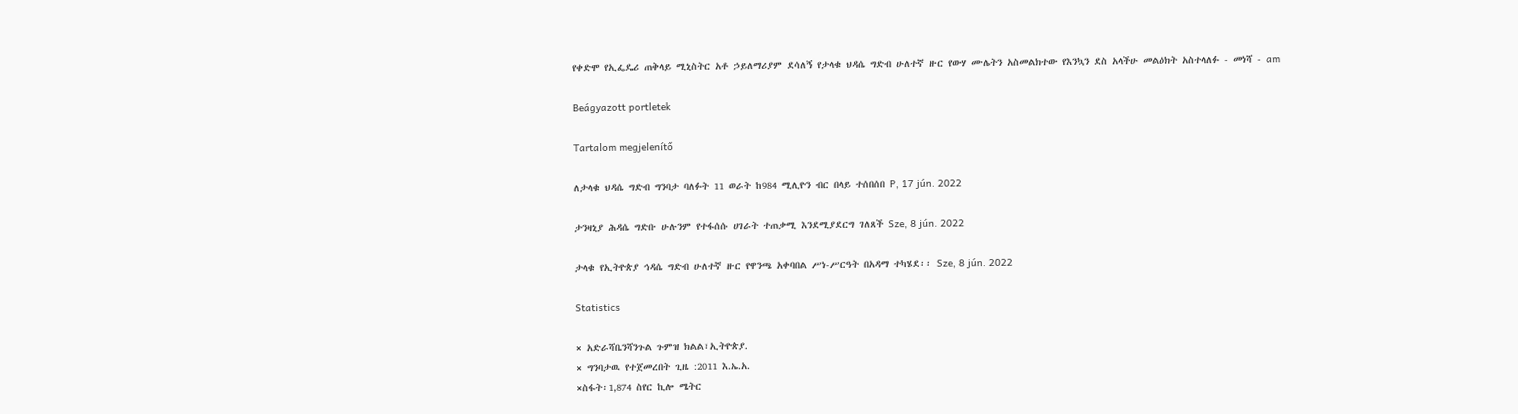የቀድሞ የኢፌዴሪ ጠቅላይ ሚኒስትር አቶ ኃይለማሪያም ደሳለኝ የታላቁ ህዳሴ ግድብ ሁለተኛ ዙር የውሃ ሙሌትን አስመልክተው የእንኳን ደስ አላችሁ መልዕክት አስተላለፉ - መነሻ - am

Beágyazott portletek

Tartalom megjelenítő

ለታላቁ ህዳሴ ግድብ ግንባታ ባለፉት 11 ወራት ከ984 ሚሊዮን ብር በላይ ተሰበሰበ P, 17 jún. 2022

ታንዛኒያ ሕዳሴ ግድቡ ሁሉንም የተፋሰሱ ሀገራት ተጠቃሚ እንደሚያደርግ ገለጸች Sze, 8 jún. 2022

ታላቁ የኢትዮጵያ ኅዳሴ ግድብ ሁለተኛ ዙር የዋንጫ አቀባበል ሥነ-ሥርዓት በአዳማ ተካሄደ፡፡ Sze, 8 jún. 2022

Statistics

× አድራሻቤንሻንጉል ጉምዝ ክልል፣ኢትዮጵያ.
× ግንባታዉ የተጀመረበት ጊዜ :2011 እ.ኤ.አ.
×ስፋት፡1,874 ስየር ኪሎ ሜትር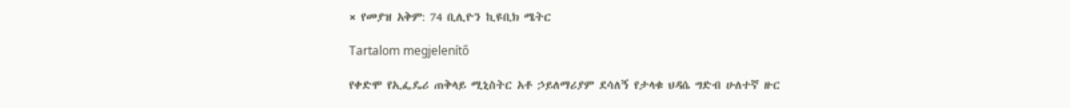× የመያዝ አቅም: 74 ቢሊዮን ኪዩቢክ ሜትር

Tartalom megjelenítő

የቀድሞ የኢፌዴሪ ጠቅላይ ሚኒስትር አቶ ኃይለማሪያም ደሳለኝ የታላቁ ህዳሴ ግድብ ሁለተኛ ዙር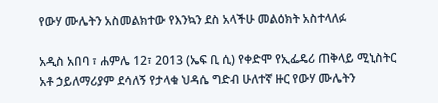የውሃ ሙሌትን አስመልክተው የእንኳን ደስ አላችሁ መልዕክት አስተላለፉ

አዲስ አበባ ፣ ሐምሌ 12፣ 2013 (ኤፍ ቢ ሲ) የቀድሞ የኢፌዴሪ ጠቅላይ ሚኒስትር አቶ ኃይለማሪያም ደሳለኝ የታላቁ ህዳሴ ግድብ ሁለተኛ ዙር የውሃ ሙሌትን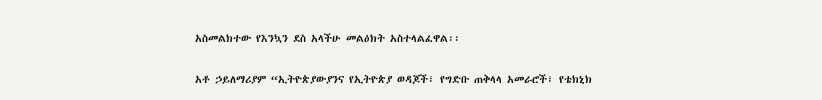አስመልክተው የእንኳን ደስ አላችሁ መልዕክት አስተላልፈዋል፡፡

አቶ ኃይለማሪያም “ኢትዮጵያውያንና የኢትዮጵያ ወዳጆች፣ የግድቡ ጠቅላላ አመራሮች፣ የቴክኒክ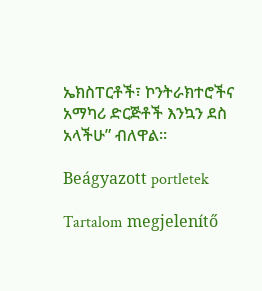ኤክስፐርቶች፣ ኮንትራክተሮችና አማካሪ ድርጅቶች እንኳን ደስ አላችሁ” ብለዋል፡፡

Beágyazott portletek

Tartalom megjelenítő